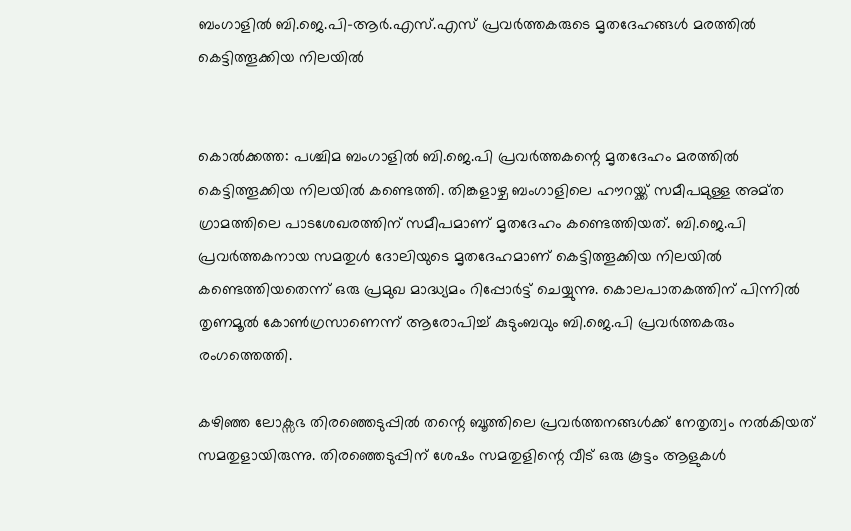ബംഗാളിൽ ബി.ജെ.പി-ആർ.എസ്.എസ് പ്രവർത്തകരുടെ മൃതദേഹങ്ങൾ മരത്തിൽ കെട്ടിത്തൂക്കിയ നിലയിൽ


കൊൽക്കത്ത: പശ്ചിമ ബംഗാളിൽ ബി.ജെ.പി പ്രവ‌ർത്തകന്റെ മൃതദേഹം മരത്തിൽ കെട്ടിത്തൂക്കിയ നിലയിൽ കണ്ടെത്തി. തിങ്കളാഴ്ച ബംഗാളിലെ ഹൗറയ്ക്ക് സമീപമുള്ള അമ്ത ഗ്രാമത്തിലെ പാടശേഖരത്തിന് സമീപമാണ് മൃതദേഹം കണ്ടെത്തിയത്. ബി.ജെ.പി പ്രവ‌ർത്തകനായ സമതുൾ ദോലിയുടെ മൃതദേഹമാണ് കെട്ടിത്തൂക്കിയ നിലയിൽ കണ്ടെത്തിയതെന്ന് ഒരു പ്രമുഖ മാദ്ധ്യമം റിപ്പോർട്ട് ചെയ്യുന്നു. കൊലപാതകത്തിന് പിന്നിൽ തൃണമൂൽ കോൺഗ്രസാണെന്ന് ആരോപിച്ച് കുടുംബവും ബി.ജെ.പി പ്രവർത്തകരും രംഗത്തെത്തി.

കഴിഞ്ഞ ലോക്സഭ തിരഞ്ഞെടുപ്പിൽ തന്റെ ബൂത്തിലെ പ്രവർത്തനങ്ങൾക്ക് നേതൃത്വം നൽകിയത് സമതുളായിരുന്നു. തിരഞ്ഞെടുപ്പിന് ശേഷം സമതുളിന്റെ വീട് ഒരു കൂട്ടം ആളുകൾ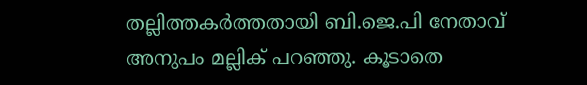തല്ലിത്തകർത്തതായി ബി.ജെ.പി നേതാവ് അനുപം മല്ലിക് പറഞ്ഞു. കൂടാതെ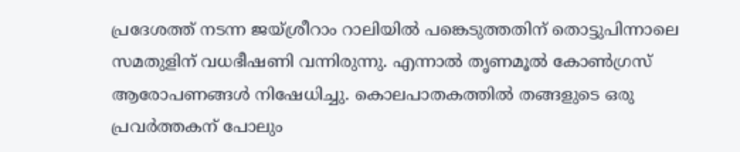പ്രദേശത്ത് നടന്ന ജയ്ശ്രീറാം റാലിയിൽ പങ്കെടുത്തതിന് തൊട്ടുപിന്നാലെ സമതുളിന് വധഭീഷണി വന്നിരുന്നു. എന്നാൽ തൃണമൂൽ കോൺഗ്രസ് ആരോപണങ്ങൾ നിഷേധിച്ചു. കൊലപാതകത്തിൽ തങ്ങളുടെ ഒരു പ്രവർത്തകന് പോലും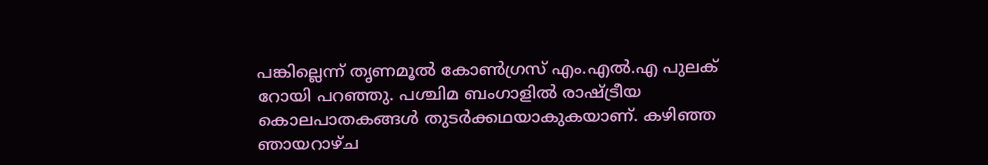പങ്കില്ലെന്ന് തൃണമൂൽ കോൺഗ്രസ് എം.എൽ.എ പുലക് റോയി പറഞ്ഞു. പശ്ചിമ ബംഗാളിൽ രാഷ്ട്രീയ കൊലപാതകങ്ങൾ തുടർക്കഥയാകുകയാണ്. കഴി‌ഞ്ഞ ഞായറാഴ്ച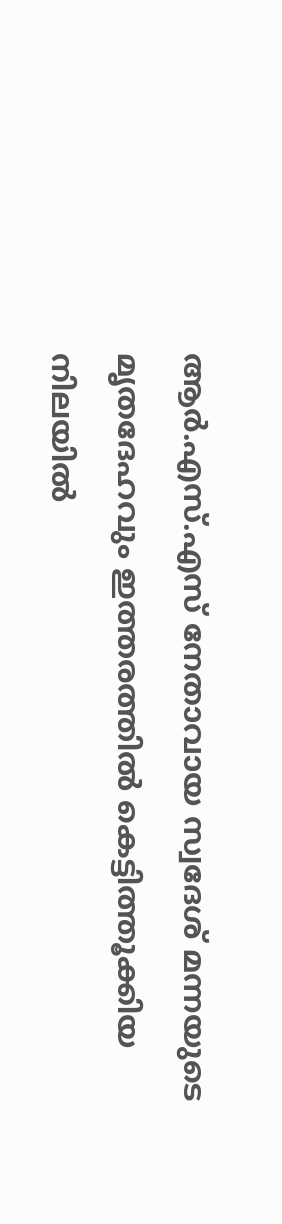ആ‌ർ.എസ്.എസ് നേതാവായ സ്വദേശ് മന്നയുടെ മൃതദേഹവും ഇത്തരത്തിൽ കെട്ടിത്തൂക്കിയ നിലയിൽ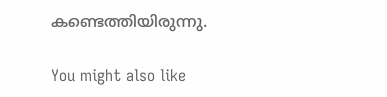കണ്ടെത്തിയിരുന്നു.

You might also like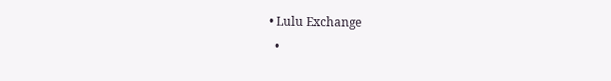• Lulu Exchange
  •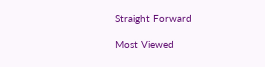Straight Forward

Most Viewed